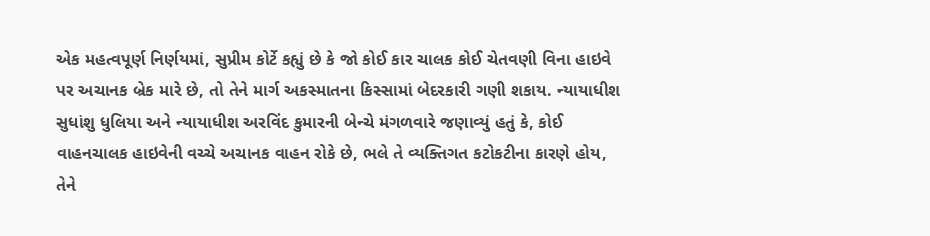એક મહત્વપૂર્ણ નિર્ણયમાં, સુપ્રીમ કોર્ટે કહ્યું છે કે જો કોઈ કાર ચાલક કોઈ ચેતવણી વિના હાઇવે પર અચાનક બ્રેક મારે છે, તો તેને માર્ગ અકસ્માતના કિસ્સામાં બેદરકારી ગણી શકાય. ન્યાયાધીશ સુધાંશુ ધુલિયા અને ન્યાયાધીશ અરવિંદ કુમારની બેન્ચે મંગળવારે જણાવ્યું હતું કે, કોઈ વાહનચાલક હાઇવેની વચ્ચે અચાનક વાહન રોકે છે, ભલે તે વ્યક્તિગત કટોકટીના કારણે હોય, તેને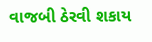વાજબી ઠેરવી શકાય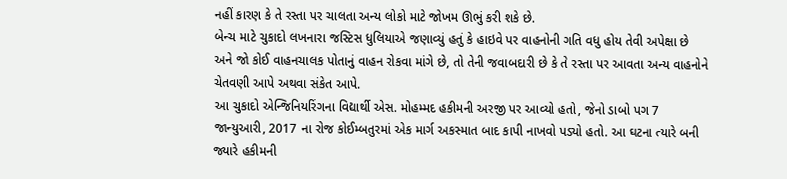નહીં કારણ કે તે રસ્તા પર ચાલતા અન્ય લોકો માટે જોખમ ઊભું કરી શકે છે.
બેન્ચ માટે ચુકાદો લખનારા જસ્ટિસ ધુલિયાએ જણાવ્યું હતું કે હાઇવે પર વાહનોની ગતિ વધુ હોય તેવી અપેક્ષા છે અને જો કોઈ વાહનચાલક પોતાનું વાહન રોકવા માંગે છે, તો તેની જવાબદારી છે કે તે રસ્તા પર આવતા અન્ય વાહનોને ચેતવણી આપે અથવા સંકેત આપે.
આ ચુકાદો એન્જિનિયરિંગના વિદ્યાર્થી એસ. મોહમ્મદ હકીમની અરજી પર આવ્યો હતો, જેનો ડાબો પગ 7 જાન્યુઆરી, 2017 ના રોજ કોઈમ્બતુરમાં એક માર્ગ અકસ્માત બાદ કાપી નાખવો પડ્યો હતો. આ ઘટના ત્યારે બની જ્યારે હકીમની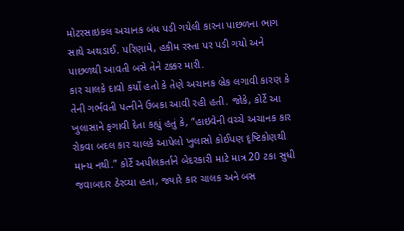મોટરસાઇકલ અચાનક બંધ પડી ગયેલી કારના પાછળના ભાગ સાથે અથડાઈ. પરિણામે, હકીમ રસ્તા પર પડી ગયો અને પાછળથી આવતી બસે તેને ટક્કર મારી.
કાર ચાલકે દાવો કર્યો હતો કે તેણે અચાનક બ્રેક લગાવી કારણ કે તેની ગર્ભવતી પત્નીને ઉબકા આવી રહી હતી. જોકે, કોર્ટે આ ખુલાસાને ફગાવી દેતા કહ્યું હતું કે, “હાઇવેની વચ્ચે અચાનક કાર રોકવા બદલ કાર ચાલકે આપેલો ખુલાસો કોઈપણ દૃષ્ટિકોણથી માન્ય નથી.” કોર્ટે અપીલકર્તાને બેદરકારી માટે માત્ર 20 ટકા સુધી જવાબદાર ઠેરવ્યા હતા, જ્યારે કાર ચાલક અને બસ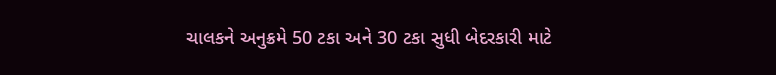ચાલકને અનુક્રમે 50 ટકા અને 30 ટકા સુધી બેદરકારી માટે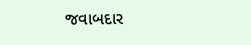જવાબદાર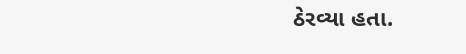ઠેરવ્યા હતા.